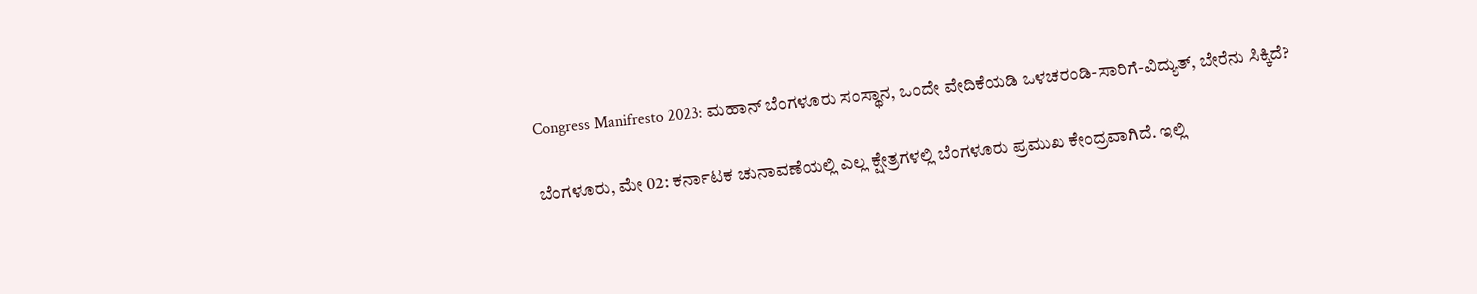Congress Manifresto 2023: ಮಹಾನ್ ಬೆಂಗಳೂರು ಸಂಸ್ಥಾನ, ಒಂದೇ ವೇದಿಕೆಯಡಿ ಒಳಚರಂಡಿ-ಸಾರಿಗೆ-ವಿದ್ಯುತ್, ಬೇರೆನು ಸಿಕ್ಕಿದೆ?

ಬೆಂಗಳೂರು, ಮೇ 02: ಕರ್ನಾಟಕ ಚುನಾವಣೆಯಲ್ಲಿ ಎಲ್ಲ ಕ್ಷೇತ್ರಗಳಲ್ಲಿ ಬೆಂಗಳೂರು ಪ್ರಮುಖ ಕೇಂದ್ರವಾಗಿದೆ. ಇಲ್ಲಿ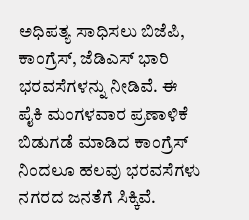ಅಧಿಪತ್ಯ ಸಾಧಿಸಲು ಬಿಜೆಪಿ, ಕಾಂಗ್ರೆಸ್‌, ಜೆಡಿಎಸ್ ಭಾರಿ ಭರವಸೆಗಳನ್ನು ನೀಡಿವೆ. ಈ ಪೈಕಿ ಮಂಗಳವಾರ ಪ್ರಣಾಳಿಕೆ ಬಿಡುಗಡೆ ಮಾಡಿದ ಕಾಂಗ್ರೆಸ್ ನಿಂದಲೂ ಹಲವು ಭರವಸೆಗಳು ನಗರದ ಜನತೆಗೆ ಸಿಕ್ಕಿವೆ.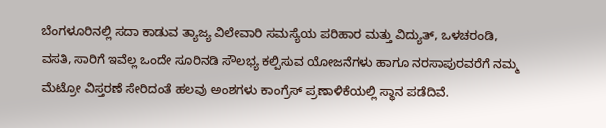ಬೆಂಗಳೂರಿನಲ್ಲಿ ಸದಾ ಕಾಡುವ ತ್ಯಾಜ್ಯ ವಿಲೇವಾರಿ ಸಮಸ್ಯೆಯ ಪರಿಹಾರ ಮತ್ತು ವಿದ್ಯುತ್, ಒಳಚರಂಡಿ, ವಸತಿ, ಸಾರಿಗೆ ಇವೆಲ್ಲ ಒಂದೇ ಸೂರಿನಡಿ ಸೌಲಭ್ಯ ಕಲ್ಪಿಸುವ ಯೋಜನೆಗಳು ಹಾಗೂ ನರಸಾಪುರವರೆಗೆ ನಮ್ಮ ಮೆಟ್ರೋ ವಿಸ್ತರಣೆ ಸೇರಿದಂತೆ ಹಲವು ಅಂಶಗಳು ಕಾಂಗ್ರೆಸ್ ಪ್ರಣಾಳಿಕೆಯಲ್ಲಿ ಸ್ಥಾನ ಪಡೆದಿವೆ.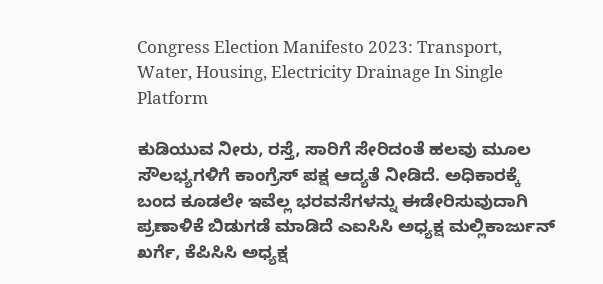Congress Election Manifesto 2023: Transport, Water, Housing, Electricity Drainage In Single Platform

ಕುಡಿಯುವ ನೀರು, ರಸ್ತೆ, ಸಾರಿಗೆ ಸೇರಿದಂತೆ ಹಲವು ಮೂಲ ಸೌಲಭ್ಯಗಳಿಗೆ ಕಾಂಗ್ರೆಸ್ ಪಕ್ಷ ಆದ್ಯತೆ ನೀಡಿದೆ. ಅಧಿಕಾರಕ್ಕೆ ಬಂದ ಕೂಡಲೇ ಇವೆಲ್ಲ ಭರವಸೆಗಳನ್ನು ಈಡೇರಿಸುವುದಾಗಿ ಪ್ರಣಾಳಿಕೆ ಬಿಡುಗಡೆ ಮಾಡಿದೆ ಎಐಸಿಸಿ ಅಧ್ಯಕ್ಷ ಮಲ್ಲಿಕಾರ್ಜುನ್ ಖರ್ಗೆ, ಕೆಪಿಸಿಸಿ ಅಧ್ಯಕ್ಷ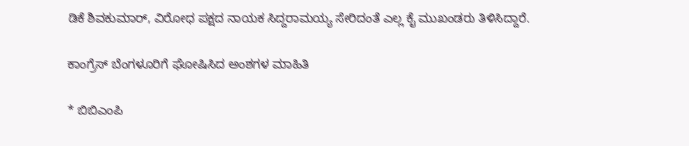ಡಿಕೆ ಶಿವಕುಮಾರ್, ವಿರೋಧ ಪಕ್ಷದ ನಾಯಕ ಸಿದ್ದರಾಮಯ್ಯ ಸೇರಿದಂತೆ ಎಲ್ಲ ಕೈ ಮುಖಂಡರು ತಿಳಿಸಿದ್ದಾರೆ.

ಕಾಂಗ್ರೆಸ್‌ ಬೆಂಗಳೂರಿಗೆ ಘೋಷಿಸಿದ ಅಂಶಗಳ ಮಾಹಿತಿ

* ಬಿಬಿಎಂಪಿ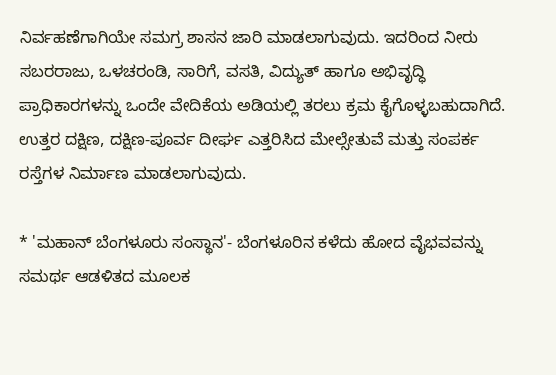ನಿರ್ವಹಣೆಗಾಗಿಯೇ ಸಮಗ್ರ ಶಾಸನ ಜಾರಿ ಮಾಡಲಾಗುವುದು. ಇದರಿಂದ ನೀರು ಸಬರರಾಜು, ಒಳಚರಂಡಿ, ಸಾರಿಗೆ, ವಸತಿ, ವಿದ್ಯುತ್ ಹಾಗೂ ಅಭಿವೃದ್ಧಿ ಪ್ರಾಧಿಕಾರಗಳನ್ನು ಒಂದೇ ವೇದಿಕೆಯ ಅಡಿಯಲ್ಲಿ ತರಲು ಕ್ರಮ ಕೈಗೊಳ್ಳಬಹುದಾಗಿದೆ. ಉತ್ತರ ದಕ್ಷಿಣ, ದಕ್ಷಿಣ-ಪೂರ್ವ ದೀರ್ಘ ಎತ್ತರಿಸಿದ ಮೇಲ್ಸೇತುವೆ ಮತ್ತು ಸಂಪರ್ಕ ರಸ್ತೆಗಳ ನಿರ್ಮಾಣ ಮಾಡಲಾಗುವುದು.

* 'ಮಹಾನ್ ಬೆಂಗಳೂರು ಸಂಸ್ಥಾನ'- ಬೆಂಗಳೂರಿನ ಕಳೆದು ಹೋದ ವೈಭವವನ್ನು ಸಮರ್ಥ ಆಡಳಿತದ ಮೂಲಕ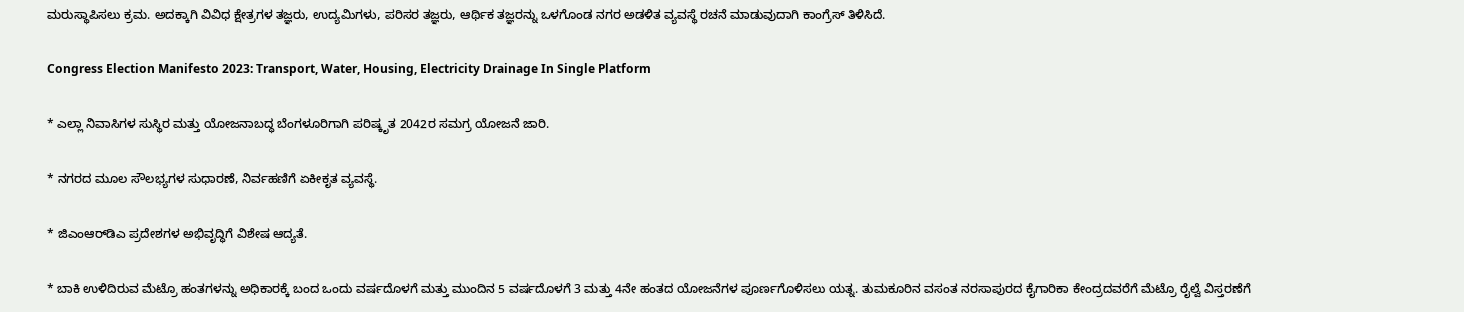ಮರುಸ್ಥಾಪಿಸಲು ಕ್ರಮ. ಅದಕ್ಕಾಗಿ ವಿವಿಧ ಕ್ಷೇತ್ರಗಳ ತಜ್ಞರು, ಉದ್ಯಮಿಗಳು, ಪರಿಸರ ತಜ್ಞರು, ಆರ್ಥಿಕ ತಜ್ಞರನ್ನು ಒಳಗೊಂಡ ನಗರ ಅಡಳಿತ ವ್ಯವಸ್ಥೆ ರಚನೆ ಮಾಡುವುದಾಗಿ ಕಾಂಗ್ರೆಸ್ ತಿಳಿಸಿದೆ.

Congress Election Manifesto 2023: Transport, Water, Housing, Electricity Drainage In Single Platform

* ಎಲ್ಲಾ ನಿವಾಸಿಗಳ ಸುಸ್ಥಿರ ಮತ್ತು ಯೋಜನಾಬದ್ಧ ಬೆಂಗಳೂರಿಗಾಗಿ ಪರಿಷ್ಕೃತ 2042ರ ಸಮಗ್ರ ಯೋಜನೆ ಜಾರಿ.

* ನಗರದ ಮೂಲ ಸೌಲಭ್ಯಗಳ ಸುಧಾರಣೆ, ನಿರ್ವಹಣಿಗೆ ಏಕೀಕೃತ ವ್ಯವಸ್ಥೆ.

* ಜಿಎಂಆರ್‌ಡಿಎ ಪ್ರದೇಶಗಳ ಅಭಿವೃದ್ಧಿಗೆ ವಿಶೇಷ ಆದ್ಯತೆ.

* ಬಾಕಿ ಉಳಿದಿರುವ ಮೆಟ್ರೊ ಹಂತಗಳನ್ನು ಅಧಿಕಾರಕ್ಕೆ ಬಂದ ಒಂದು ವರ್ಷದೊಳಗೆ ಮತ್ತು ಮುಂದಿನ 5 ವರ್ಷದೊಳಗೆ 3 ಮತ್ತು 4ನೇ ಹಂತದ ಯೋಜನೆಗಳ ಪೂರ್ಣಗೊಳಿಸಲು ಯತ್ನ. ತುಮಕೂರಿನ ವಸಂತ ನರಸಾಪುರದ ಕೈಗಾರಿಕಾ ಕೇಂದ್ರದವರೆಗೆ ಮೆಟ್ರೊ ರೈಲ್ವೆ ವಿಸ್ತರಣೆಗೆ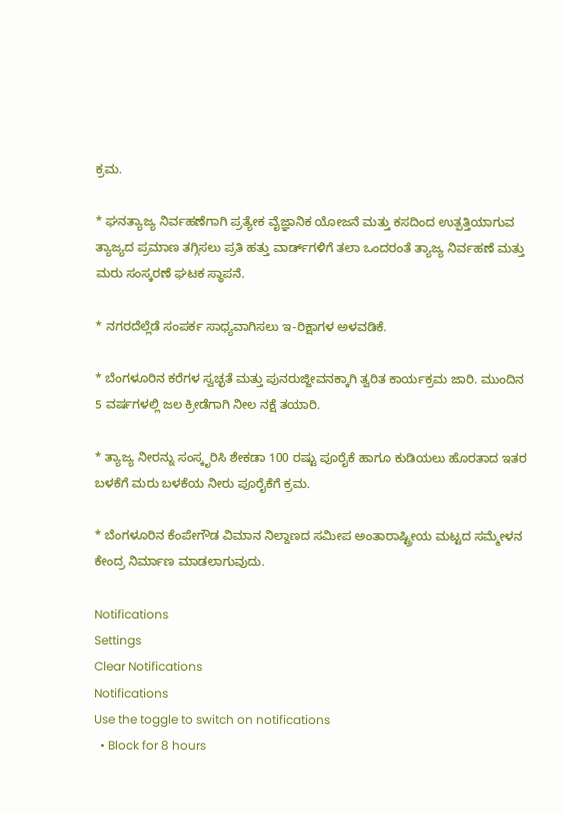ಕ್ರಮ.

* ಘನತ್ಯಾಜ್ಯ ನಿರ್ವಹಣೆಗಾಗಿ ಪ್ರತ್ಯೇಕ ವೈಜ್ಞಾನಿಕ ಯೋಜನೆ ಮತ್ತು ಕಸದಿಂದ ಉತ್ಪತ್ತಿಯಾಗುವ ತ್ಯಾಜ್ಯದ ಪ್ರಮಾಣ ತಗ್ಗಿಸಲು ಪ್ರತಿ ಹತ್ತು ವಾರ್ಡ್‌ಗಳಿಗೆ ತಲಾ ಒಂದರಂತೆ ತ್ಯಾಜ್ಯ ನಿರ್ವಹಣೆ ಮತ್ತು ಮರು ಸಂಸ್ಕರಣೆ ಘಟಕ ಸ್ಥಾಪನೆ.

* ನಗರದೆಲ್ಲೆಡೆ ಸಂಪರ್ಕ ಸಾಧ್ಯವಾಗಿಸಲು ಇ-ರಿಕ್ಷಾಗಳ ಅಳವಡಿಕೆ.

* ಬೆಂಗಳೂರಿನ ಕರೆಗಳ ಸ್ವಚ್ಛತೆ ಮತ್ತು ಪುನರುಜ್ಜೀವನಕ್ಕಾಗಿ ತ್ವರಿತ ಕಾರ್ಯಕ್ರಮ ಜಾರಿ. ಮುಂದಿನ 5 ವರ್ಷಗಳಲ್ಲಿ ಜಲ ಕ್ರೀಡೆಗಾಗಿ ನೀಲ ನಕ್ಷೆ ತಯಾರಿ.

* ತ್ಯಾಜ್ಯ ನೀರನ್ನು ಸಂಸ್ಕೃರಿಸಿ ಶೇಕಡಾ 100 ರಷ್ಟು ಪೂರೈಕೆ ಹಾಗೂ ಕುಡಿಯಲು ಹೊರತಾದ ಇತರ ಬಳಕೆಗೆ ಮರು ಬಳಕೆಯ ನೀರು ಪೂರೈಕೆಗೆ ಕ್ರಮ.

* ಬೆಂಗಳೂರಿನ ಕೆಂಪೇಗೌಡ ವಿಮಾನ ನಿಲ್ದಾಣದ ಸಮೀಪ ಅಂತಾರಾಷ್ಟ್ರೀಯ ಮಟ್ಟದ ಸಮ್ಮೇಳನ ಕೇಂದ್ರ ನಿರ್ಮಾಣ ಮಾಡಲಾಗುವುದು.

Notifications
Settings
Clear Notifications
Notifications
Use the toggle to switch on notifications
  • Block for 8 hours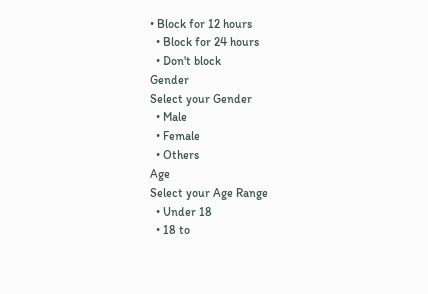• Block for 12 hours
  • Block for 24 hours
  • Don't block
Gender
Select your Gender
  • Male
  • Female
  • Others
Age
Select your Age Range
  • Under 18
  • 18 to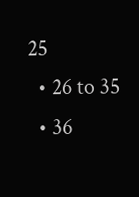25
  • 26 to 35
  • 36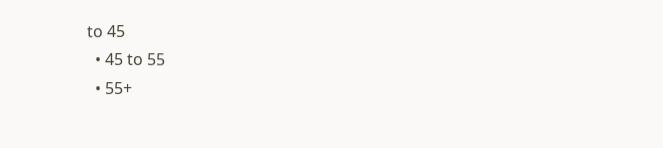to 45
  • 45 to 55
  • 55+